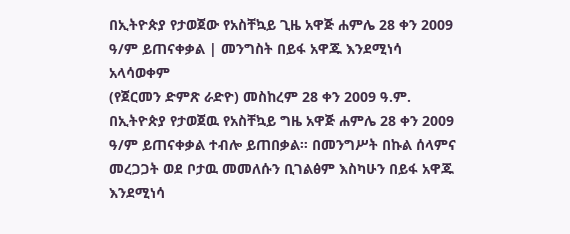በኢትዮጵያ የታወጀው የአስቸኳይ ጊዜ አዋጅ ሐምሌ 28 ቀን 2009 ዓ/ም ይጠናቀቃል | መንግስት በይፋ አዋጁ እንደሚነሳ አላሳወቀም
(የጀርመን ድምጽ ራድዮ) መስከረም 28 ቀን 2009 ዓ.ም. በኢትዮጵያ የታወጀዉ የአስቸኳይ ግዜ አዋጅ ሐምሌ 28 ቀን 2009 ዓ/ም ይጠናቀቃል ተብሎ ይጠበቃል። በመንግሥት በኩል ሰላምና መረጋጋት ወደ ቦታዉ መመለሱን ቢገልፅም እስካሁን በይፋ አዋጁ እንደሚነሳ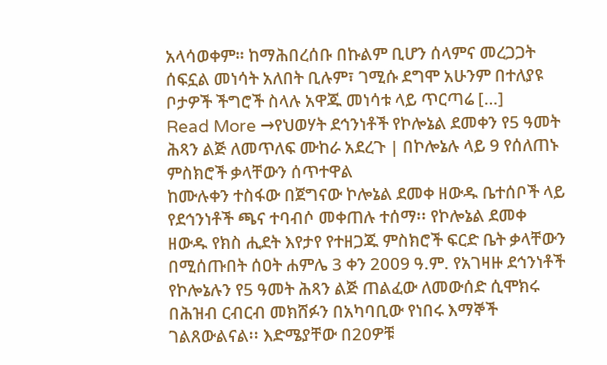አላሳወቀም። ከማሕበረሰቡ በኩልም ቢሆን ሰላምና መረጋጋት ሰፍኗል መነሳት አለበት ቢሉም፣ ገሚሱ ደግሞ አሁንም በተለያዩ ቦታዎች ችግሮች ስላሉ አዋጁ መነሳቱ ላይ ጥርጣሬ […]
Read More →የህወሃት ደኅንነቶች የኮሎኔል ደመቀን የ5 ዓመት ሕጻን ልጅ ለመጥለፍ ሙከራ አደረጉ | በኮሎኔሉ ላይ 9 የሰለጠኑ ምስክሮች ቃላቸውን ሰጥተዋል
ከሙሉቀን ተስፋው በጀግናው ኮሎኔል ደመቀ ዘውዱ ቤተሰቦች ላይ የደኅንነቶች ጫና ተባብሶ መቀጠሉ ተሰማ፡፡ የኮሎኔል ደመቀ ዘውዱ የክስ ሒደት እየታየ የተዘጋጁ ምስክሮች ፍርድ ቤት ቃላቸውን በሚሰጡበት ሰዐት ሐምሌ 3 ቀን 2009 ዓ.ም. የአገዛዙ ደኅንነቶች የኮሎኔሉን የ5 ዓመት ሕጻን ልጅ ጠልፈው ለመውሰድ ሲሞክሩ በሕዝብ ርብርብ መክሸፉን በአካባቢው የነበሩ እማኞች ገልጸውልናል፡፡ እድሜያቸው በ20ዎቹ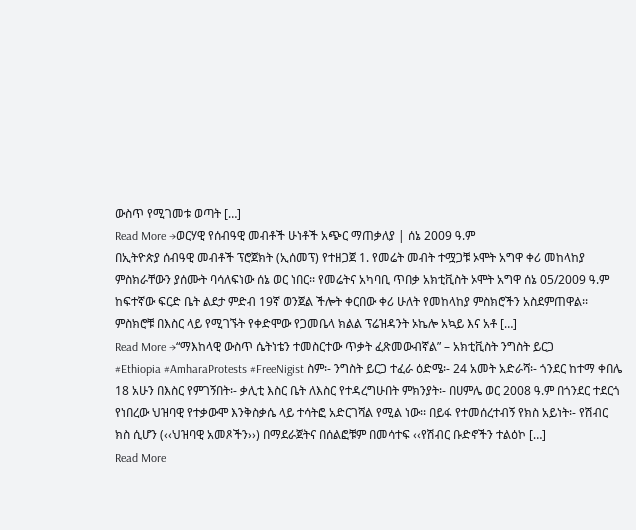ውስጥ የሚገመቱ ወጣት […]
Read More →ወርሃዊ የሰብዓዊ መብቶች ሁነቶች አጭር ማጠቃለያ | ሰኔ 2009 ዓ.ም
በኢትዮጵያ ሰብዓዊ መብቶች ፕሮጀክት (ኢሰመፕ) የተዘጋጀ 1. የመሬት መብት ተሟጋቹ ኦሞት አግዋ ቀሪ መከላከያ ምስክራቸውን ያሰሙት ባሳለፍነው ሰኔ ወር ነበር፡፡ የመሬትና አካባቢ ጥበቃ አክቲቪስት ኦሞት አግዋ ሰኔ 05/2009 ዓ.ም ከፍተኛው ፍርድ ቤት ልደታ ምድብ 19ኛ ወንጀል ችሎት ቀርበው ቀሪ ሁለት የመከላከያ ምስክሮችን አስደምጠዋል፡፡ ምስክሮቹ በእስር ላይ የሚገኙት የቀድሞው የጋመቤላ ክልል ፕሬዝዳንት ኦኬሎ አኳይ እና አቶ […]
Read More →“ማእከላዊ ውስጥ ሴትነቴን ተመስርተው ጥቃት ፈጽመውብኛል” – አክቲቪስት ንግስት ይርጋ
#Ethiopia #AmharaProtests #FreeNigist ስም፡- ንግስት ይርጋ ተፈራ ዕድሜ፡- 24 አመት አድራሻ፡- ጎንደር ከተማ ቀበሌ 18 አሁን በእስር የምገኝበት፡- ቃሊቲ እስር ቤት ለእስር የተዳረግሁበት ምክንያት፡- በሀምሌ ወር 2008 ዓ.ም በጎንደር ተደርጎ የነበረው ህዝባዊ የተቃውሞ እንቅስቃሴ ላይ ተሳትፎ አድርገሻል የሚል ነው፡፡ በይፋ የተመሰረተብኝ የክስ አይነት፡- የሽብር ክስ ሲሆን (‹‹ህዝባዊ አመጾችን››) በማደራጀትና በሰልፎቹም በመሳተፍ ‹‹የሽብር ቡድኖችን ተልዕኮ […]
Read More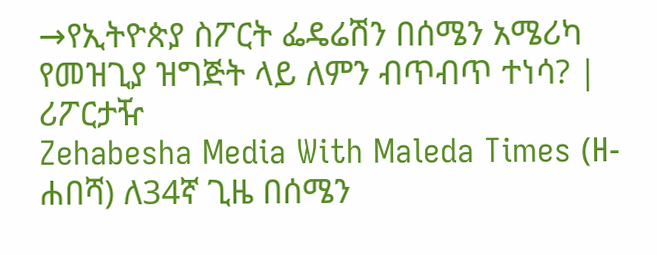→የኢትዮጵያ ስፖርት ፌዴሬሽን በሰሜን አሜሪካ የመዝጊያ ዝግጅት ላይ ለምን ብጥብጥ ተነሳ? | ሪፖርታዥ
Zehabesha Media With Maleda Times (ዘ-ሐበሻ) ለ34ኛ ጊዜ በሰሜን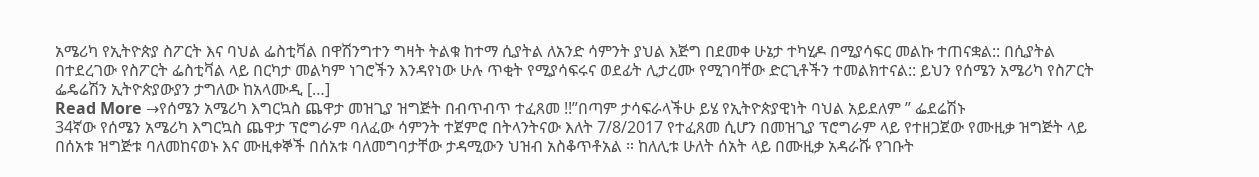አሜሪካ የኢትዮጵያ ስፖርት እና ባህል ፌስቲቫል በዋሽንግተን ግዛት ትልቁ ከተማ ሲያትል ለአንድ ሳምንት ያህል እጅግ በደመቀ ሁኔታ ተካሂዶ በሚያሳፍር መልኩ ተጠናቋል:: በሲያትል በተደረገው የስፖርት ፌስቲቫል ላይ በርካታ መልካም ነገሮችን እንዳየነው ሁሉ ጥቂት የሚያሳፍሩና ወደፊት ሊታረሙ የሚገባቸው ድርጊቶችን ተመልክተናል:: ይህን የሰሜን አሜሪካ የስፖርት ፌዴሬሽን ኢትዮጵያውያን ታግለው ከአላሙዲ […]
Read More →የሰሜን አሜሪካ እግርኳስ ጨዋታ መዝጊያ ዝግጅት በብጥብጥ ተፈጸመ !!”በጣም ታሳፍራላችሁ ይሄ የኢትዮጵያዊነት ባህል አይደለም ” ፌደሬሽኑ
34ኛው የሰሜን አሜሪካ እግርኳስ ጨዋታ ፕሮግራም ባለፈው ሳምንት ተጀምሮ በትላንትናው እለት 7/8/2017 የተፈጸመ ሲሆን በመዝጊያ ፕሮግራም ላይ የተዘጋጀው የሙዚቃ ዝግጅት ላይ በሰአቱ ዝግጅቱ ባለመከናወኑ እና ሙዚቀኞች በሰአቱ ባለመግባታቸው ታዳሚውን ህዝብ አስቆጥቶአል ። ከለሊቱ ሁለት ሰአት ላይ በሙዚቃ አዳራሹ የገቡት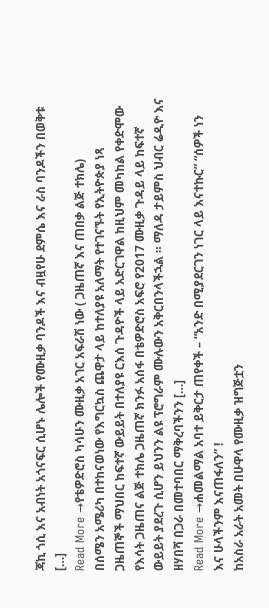ጃኪ ጎሲ እና አብነት አጎናፍር ሲሆኑ ሌሎች የሙዚቃ ባንዶች እና ብዟየሁ ደምሴ እና ራስ ባንዶችን በወቅቱ […]
Read More →የቴዎድሮስ ካሳሁን ሙዚቃ አገር አፍራሽ ነው ( ጋዜጠኛ እና ጠበቃ ልጅ ተክሌ)
በሰሜን አሜሪካ በተከናወነው የእግርኳስ ጨዋታ ላይ ከተለያዩ አለማት የተገናኙት የኢትዮጵያ ነጻ ጋዜጠኞች ማህበር ከፍተኛ ውይይት በተለያዩ ርእሰ ጉዳዮች ላይ አድርገዋል ከዚህም መካከል የቀድሞው የእሳት ጋዜጠና ልጅ ተክሌ ጋዜጠኛ ክንፉ አሰፋ በቴዎድሮስ አፍሮ የ2017 ሙዚቃ ጉዳይ ላይ ከፍተኛ ውይይት ያደረጉ ሲሆን ይህንን ልዩ ፕሮግራም ሙሉውን አቅርበንላችኋል ። ማለዳ ታይምስ ህብር ሬዲዮ እና ዘሃበሻ በጋራ በመተባበር ማቅረባችንን […]
Read More →ሐመልማል አባተ ይቅርታ ጠየቀች – “አንድ በሚያደርገን ነገር ላይ እናተኩር” “ሰዎች ነን እና ሁላችንም እናጠፋለን” !
ከአስራ አራት አመት በሁዋላ የሙዚቃ ዝግጅቷን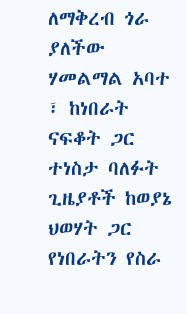ለማቅረብ ጎራ ያለችው ሃመልማል አባተ ፣ ከነበራት ናፍቆት ጋር ተነስታ ባለፉት ጊዜያቶች ከወያኔ ህወሃት ጋር የነበራትን የስራ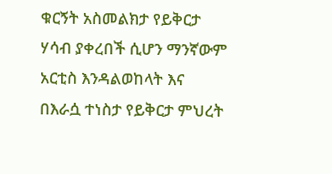ቁርኝት አስመልክታ የይቅርታ ሃሳብ ያቀረበች ሲሆን ማንኛውም አርቲስ እንዳልወከላት እና በእራሷ ተነስታ የይቅርታ ምህረት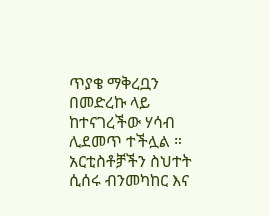ጥያቄ ማቅረቧን በመድረኩ ላይ ከተናገረችው ሃሳብ ሊደመጥ ተችሏል ። አርቲስቶⶫችን ስህተት ሲሰሩ ብንመካከር እና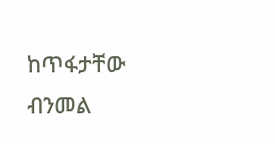ከጥፋታቸው ብንመል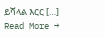ይሻላል እርር […]
Read More →